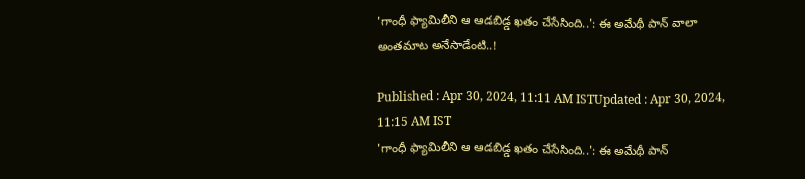'గాంధీ ఫ్యామిలీని ఆ ఆడబిడ్డ ఖతం చేసేసింది..': ఈ అమేథీ పాన్ వాలా అంతమాట అనేసాడేంటి..!

Published : Apr 30, 2024, 11:11 AM ISTUpdated : Apr 30, 2024, 11:15 AM IST
'గాంధీ ఫ్యామిలీని ఆ ఆడబిడ్డ ఖతం చేసేసింది..': ఈ అమేథీ పాన్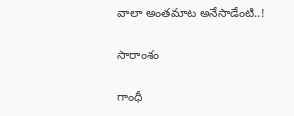వాలా అంతమాట అనేసాడేంటి..!

సారాంశం

గాంధీ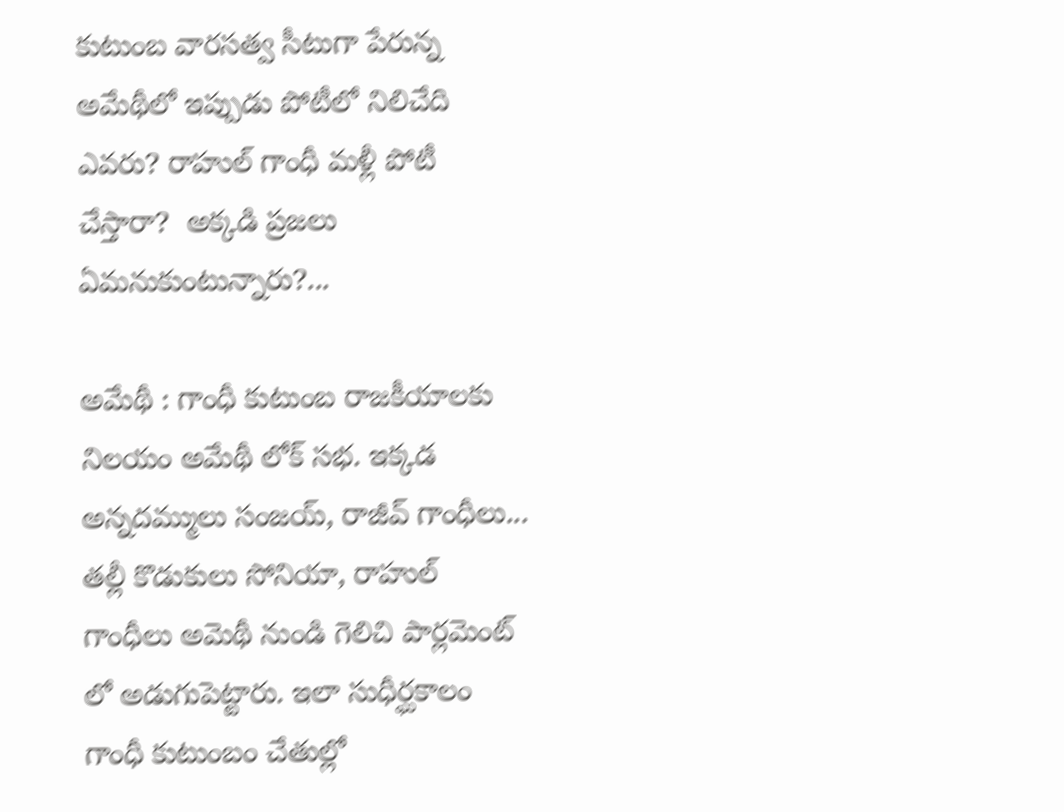కుటుంబ వారసత్వ సీటుగా పేరున్న అమేథీలో ఇప్పుడు పోటీలో నిలిచేది ఎవరు? రాహుల్ గాంధీ మళ్లీ పోటీ చేస్తారా?  అక్కడి ప్రజలు ఏమనుకుంటున్నారు?...

అమేథీ : గాంధీ కుటుంబ రాజకీయాలకు నిలయం అమేథీ లోక్ సభ. ఇక్కడ అన్నదమ్ములు సంజయ్, రాజీవ్ గాంధీలు... తల్లీ కొడుకులు సోనియా, రాహుల్ గాంధీలు అమెథీ నుండి గెలిచి పార్లమెంట్ లో అడుగుపెట్టారు. ఇలా సుధీర్ఘకాలం గాంధీ కుటుంబం చేతుల్లో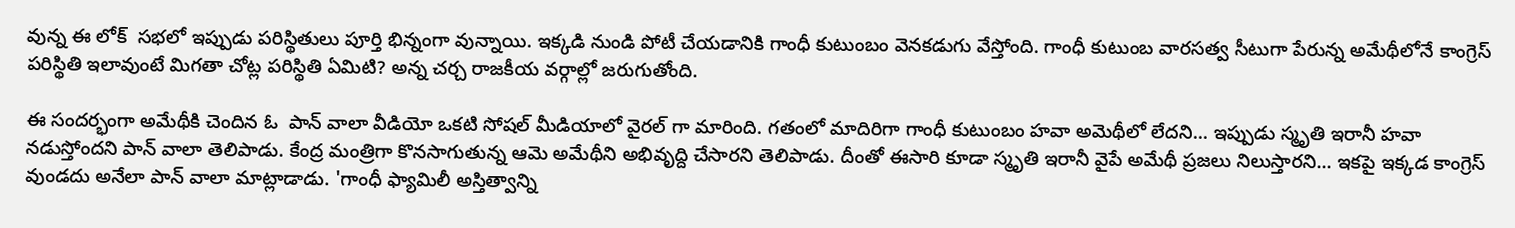వున్న ఈ లోక్  సభలో ఇప్పుడు పరిస్థితులు పూర్తి భిన్నంగా వున్నాయి. ఇక్కడి నుండి పోటీ చేయడానికి గాంధీ కుటుంబం వెనకడుగు వేస్తోంది. గాంధీ కుటుంబ వారసత్వ సీటుగా పేరున్న అమేథీలోనే కాంగ్రెస్ పరిస్థితి ఇలావుంటే మిగతా చోట్ల పరిస్థితి ఏమిటి? అన్న చర్చ రాజకీయ వర్గాల్లో జరుగుతోంది.

ఈ సందర్భంగా అమేథీకి చెందిన ఓ  పాన్ వాలా వీడియో ఒకటి సోషల్ మీడియాలో వైరల్ గా మారింది. గతంలో మాదిరిగా గాంధీ కుటుంబం హవా అమెథీలో లేదని... ఇప్పుడు స్మృతి ఇరానీ హవా నడుస్తోందని పాన్ వాలా తెలిపాడు. కేంద్ర మంత్రిగా కొనసాగుతున్న ఆమె అమేథీని అభివృద్ది చేసారని తెలిపాడు. దీంతో ఈసారి కూడా స్మృతి ఇరానీ వైపే అమేథీ ప్రజలు నిలుస్తారని... ఇకపై ఇక్కడ కాంగ్రెస్  వుండదు అనేలా పాన్ వాలా మాట్లాడాడు. 'గాంధీ ఫ్యామిలీ అస్తిత్వాన్ని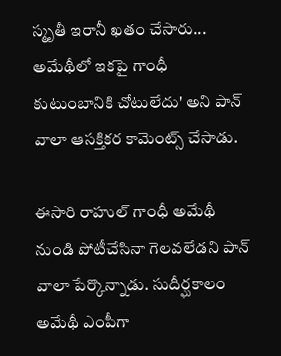స్మృతీ ఇరానీ ఖతం చేసారు... అమేథీలో ఇకపై గాంధీ కుటుంబానికి చోటులేదు' అని పాన్ వాలా ఆసక్తికర కామెంట్స్ చేసాడు.

ఈసారి రాహుల్ గాంధీ అమేథీ నుండి పోటీచేసినా గెలవలేడని పాన్ వాలా పేర్కొన్నాడు. సుదీర్ఘకాలం అమేథీ ఎంపీగా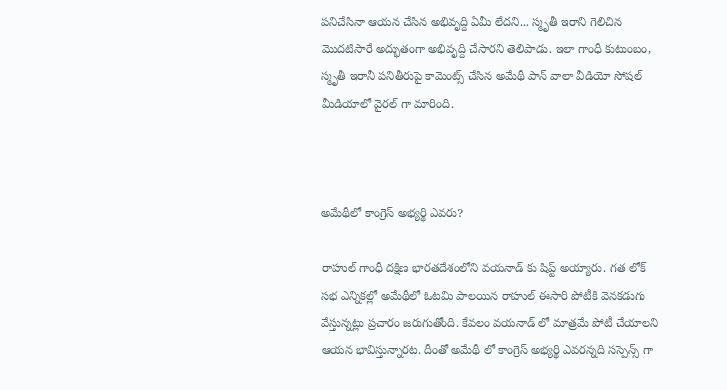పనిచేసినా ఆయన చేసిన అభివృద్ది ఏమీ లేదని... స్మృతీ ఇరాని గెలిచిన మొదటిసారే అద్భుతంగా అభివృద్ది చేసారని తెలిపాడు. ఇలా గాంధీ కుటుంబం, స్మృతీ ఇరానీ పనితీరుపై కామెంట్స్ చేసిన అమేథీ పాన్ వాలా వీడియో సోషల్ మీడియాలో వైరల్ గా మారింది.



అమేథీలో కాంగ్రెస్ అభ్యర్థి ఎవరు?

రాహుల్ గాంధీ దక్షిణ భారతదేశంలోని వయనాడ్ కు షిప్ట్ అయ్యారు. గత లోక్ సభ ఎన్నికల్లో అమేథీలో ఓటమి పాలయిన రాహుల్ ఈసారి పోటీకి వెనకడుగు వేస్తున్నట్లు ప్రచారం జరుగుతోంది. కేవలం వయనాడ్ లో మాత్రమే పోటీ చేయాలని  ఆయన భావిస్తున్నారట. దీంతో అమేథీ లో కాంగ్రెస్ అభ్యర్థి ఎవరన్నది సస్పెన్స్ గా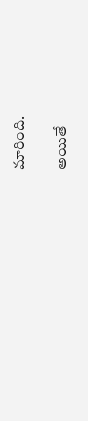మారింది.

అయితే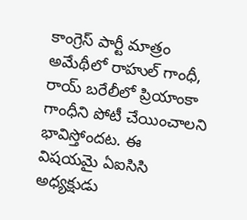కాంగ్రెస్ పార్టీ మాత్రం అమేథీలో రాహుల్ గాంధీ, రాయ్ బరేలీలో ప్రియాంకా గాంధీని పోటీ చేయించాలని భావిస్తోందట. ఈ విషయమై ఏఐసిసి అధ్యక్షుడు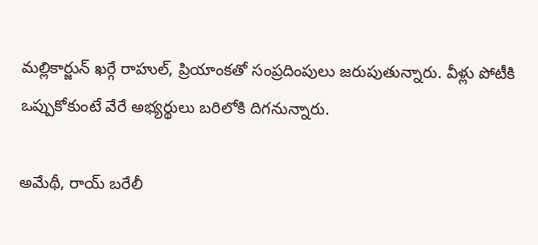మల్లికార్జున్ ఖర్గే రాహుల్, ప్రియాంకతో సంప్రదింపులు జరుపుతున్నారు. వీళ్లు పోటీకి ఒప్పుకోకుంటే వేరే అభ్యర్థులు బరిలోకి దిగనున్నారు.

అమేథీ, రాయ్ బరేలీ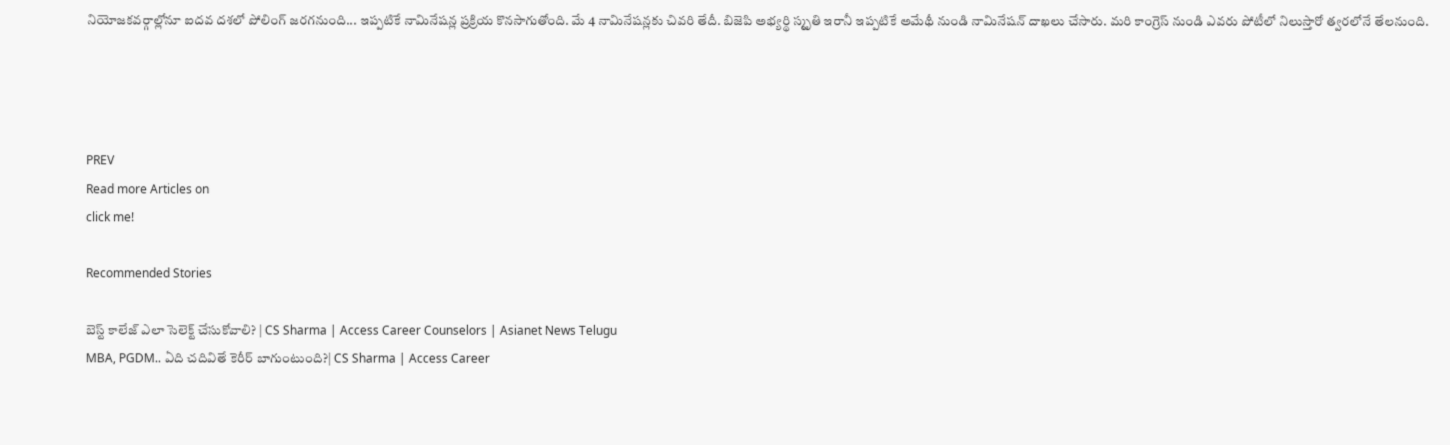నియోజకవర్గాల్లోనూ ఐదవ దశలో పోలింగ్ జరగనుంది... ఇప్పటికే నామినేషన్ల ప్రక్రియ కొనసాగుతోంది. మే 4 నామినేషన్లకు చివరి తేదీ. బిజెపి అభ్యర్థి స్మృతి ఇరానీ ఇప్పటికే అమేథీ నుండి నామినేషన్ దాఖలు చేసారు. మరి కాంగ్రెస్ నుండి ఎవరు పోటీలో నిలుస్తారో త్వరలోనే తేలనుంది.




PREV
Read more Articles on
click me!

Recommended Stories

బెస్ట్ కాలేజ్ ఎలా సెలెక్ట్ చేసుకోవాలి? | CS Sharma | Access Career Counselors | Asianet News Telugu
MBA, PGDM.. ఏది చదివితే కెరీర్ బాగుంటుంది?| CS Sharma | Access Career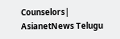Counselors| AsianetNews Telugu